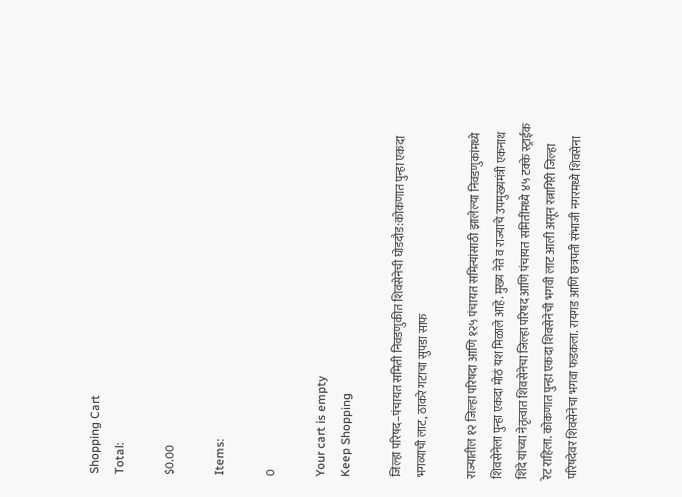Shopping Cart
Total:

$0.00

Items:

0

Your cart is empty
Keep Shopping

जिल्हा परिषद–पंचायत समिती निवडणुकीत शिवसेनेची घोडदौड:कोकणात पुन्हा एकदा भगव्याची लाट, ठाकरे गटाचा सुपडा साफ

राज्यातील १२ जिल्हा परिषदा आणि १२५ पंचायत समित्यांसाठी झालेल्या निवडणुकांमध्ये शिवसेनेला पुन्हा एकदा मोठं यश मिळाले आहे. मुख्य नेते व राज्याचे उपमुख्यमंत्री एकनाथ शिंदे यांच्या नेतृत्वात शिवसेनेचा जिल्हा परिषद आणि पंचायत समितींमध्ये ४५ टक्के स्ट्राईक रेट राहिला. कोकणात पुन्हा एकदा शिवसेनेची भगवी लाट आली असून रत्नागिरी जिल्हा परिषदेवर शिवसेनेचा भगवा फडकला. रायगड आणि छत्रपती संभाजी नगरमध्ये शिवसेना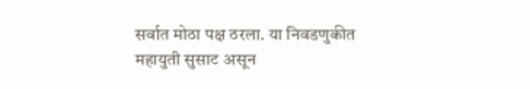सर्वात मोठा पक्ष ठरला. या निवडणुकीत महायुती सुसाट असून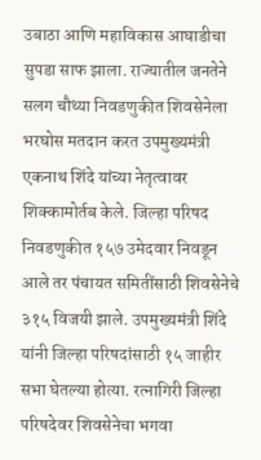उबाठा आणि महाविकास आघाडीचा सुपडा साफ झाला. राज्यातील जनतेने सलग चौथ्या निवडणुकीत शिवसेनेला भरघोस मतदान करत उपमुख्यमंत्री एकनाथ शिंदे यांच्या नेतृत्वावर शिक्कामोर्तब केले. जिल्हा परिषद निवडणुकीत १५७ उमेदवार निवडून आले तर पंचायत समितींसाठी शिवसेनेचे ३१५ विजयी झाले. उपमुख्यमंत्री शिंदे यांनी जिल्हा परिषदांसाठी १५ जाहीर सभा घेतल्या होत्या. रत्नागिरी जिल्हा परिषदेवर शिवसेनेचा भगवा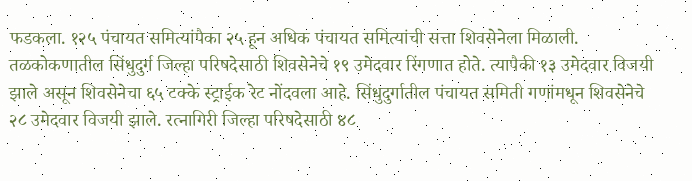फडकला. १२५ पंचायत समित्यांपैका २५ हून अधिक पंचायत समित्यांची सत्ता शिवसेनेला मिळाली. तळकोकणातील सिंधुदुर्ग जिल्हा परिषदेसाठी शिवसेनेचे १९ उमेदवार रिंगणात होते. त्यापैकी १३ उमेदवार विजयी झाले असून शिवसेनेचा ६५ टक्के स्ट्राईक रेट नोंदवला आहे. सिंधुदुर्गातील पंचायत समिती गणांमधून शिवसेनेचे २८ उमेदवार विजयी झाले. रत्नागिरी जिल्हा परिषदेसाठी ४८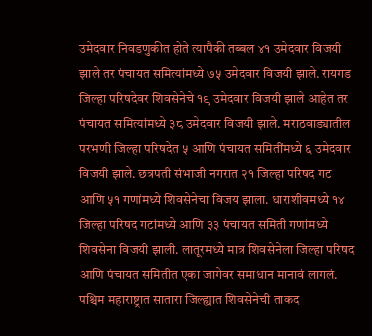उमेदवार निवडणुकीत होते त्यापैकी तब्बल ४१ उमेदवार विजयी झाले तर पंचायत समित्यांमध्ये ७५ उमेदवार विजयी झाले. रायगड जिल्हा परिषदेवर शिवसेनेचे १९ उमेदवार विजयी झाले आहेत तर पंचायत समित्यांमध्ये ३८ उमेदवार विजयी झाले. मराठवाड्यातील परभणी जिल्हा परिषदेत ५ आणि पंचायत समितींमध्ये ६ उमेदवार विजयी झाले. छत्रपती संभाजी नगरात २१ जिल्हा परिषद गट आणि ५१ गणांमध्ये शिवसेनेचा विजय झाला. धाराशीवमध्ये १४ जिल्हा परिषद गटांमध्ये आणि ३३ पंचायत समिती गणांमध्ये शिवसेना विजयी झाली. लातूरमध्ये मात्र शिवसेनेला जिल्हा परिषद आणि पंचायत समितीत एका जागेवर समाधान मानावं लागलं. पश्चिम महाराष्ट्रात सातारा जिल्ह्यात शिवसेनेची ताकद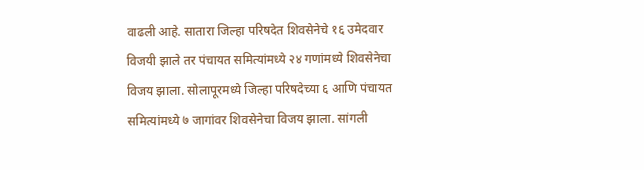वाढली आहे. सातारा जिल्हा परिषदेत शिवसेनेचे १६ उमेदवार विजयी झाले तर पंचायत समित्यांमध्ये २४ गणांमध्ये शिवसेनेचा विजय झाला. सोलापूरमध्ये जिल्हा परिषदेच्या ६ आणि पंचायत समित्यांमध्ये ७ जागांवर शिवसेनेचा विजय झाला. सांगली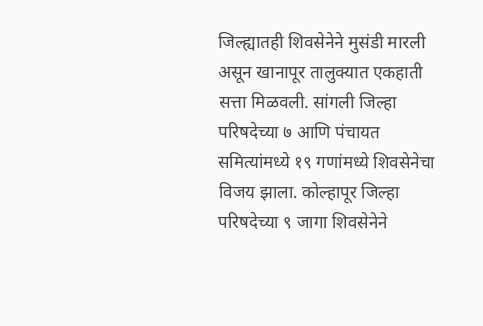जिल्ह्यातही शिवसेनेने मुसंडी मारली असून खानापूर तालुक्यात एकहाती सत्ता मिळवली. सांगली जिल्हा परिषदेच्या ७ आणि पंचायत समित्यांमध्ये १९ गणांमध्ये शिवसेनेचा विजय झाला. कोल्हापूर जिल्हा परिषदेच्या ९ जागा शिवसेनेने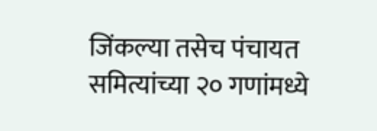जिंकल्या तसेच पंचायत समित्यांच्या २० गणांमध्ये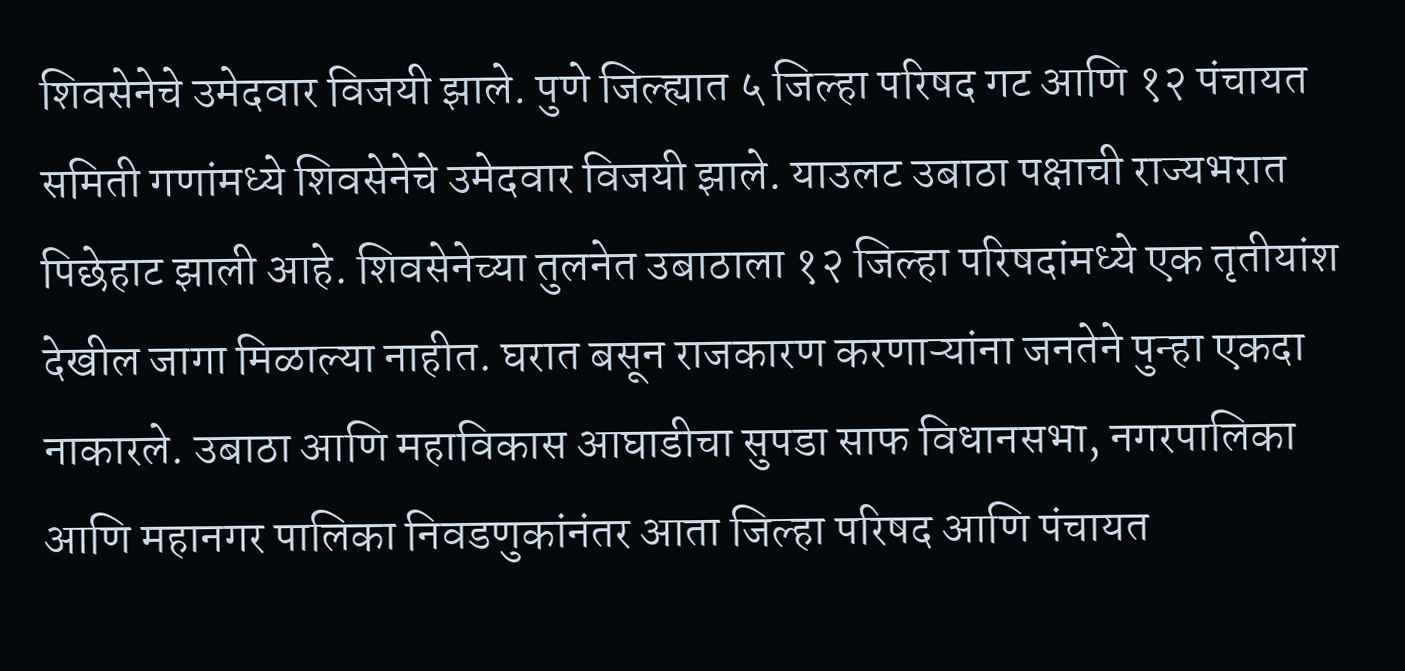शिवसेनेचे उमेदवार विजयी झाले. पुणे जिल्ह्यात ५ जिल्हा परिषद गट आणि १२ पंचायत समिती गणांमध्ये शिवसेनेचे उमेदवार विजयी झाले. याउलट उबाठा पक्षाची राज्यभरात पिछेहाट झाली आहे. शिवसेनेच्या तुलनेत उबाठाला १२ जिल्हा परिषदांमध्ये एक तृतीयांश देखील जागा मिळाल्या नाहीत. घरात बसून राजकारण करणाऱ्यांना जनतेने पुन्हा एकदा नाकारले. उबाठा आणि महाविकास आघाडीचा सुपडा साफ विधानसभा, नगरपालिका आणि महानगर पालिका निवडणुकांनंतर आता जिल्हा परिषद आणि पंचायत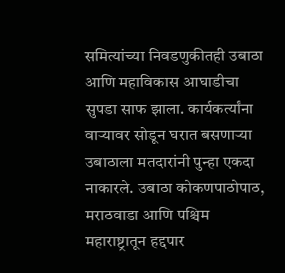समित्यांच्या निवडणुकीतही उबाठा आणि महाविकास आघाडीचा सुपडा साफ झाला. कार्यकर्त्यांना वाऱ्यावर सोडून घरात बसणाऱ्या उबाठाला मतदारांनी पुन्हा एकदा नाकारले. उबाठा कोकणपाठोपाठ, मराठवाडा आणि पश्चिम महाराष्ट्रातून हद्दपार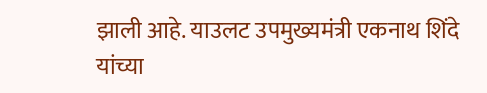झाली आहे. याउलट उपमुख्यमंत्री एकनाथ शिंदे यांच्या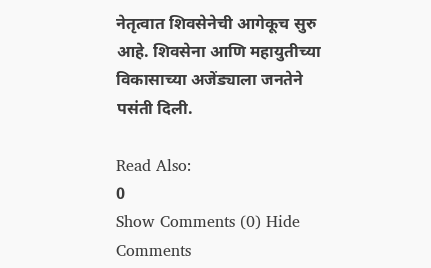नेतृत्वात शिवसेनेची आगेकूच सुरु आहे. शिवसेना आणि महायुतीच्या विकासाच्या अजेंड्याला जनतेने पसंती दिली.

Read Also:
0
Show Comments (0) Hide Comments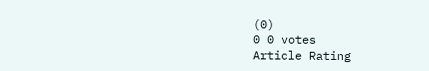(0)
0 0 votes
Article Rating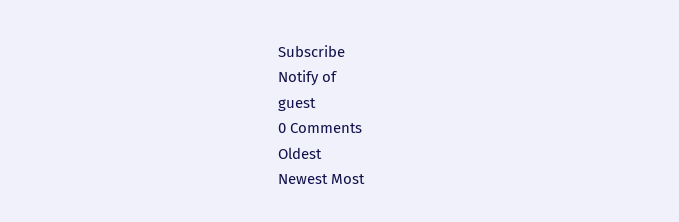Subscribe
Notify of
guest
0 Comments
Oldest
Newest Most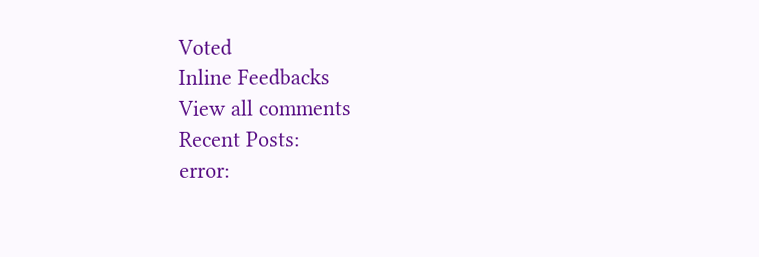Voted
Inline Feedbacks
View all comments
Recent Posts:
error: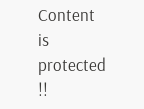Content is protected !!